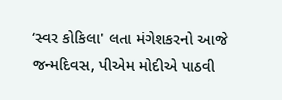‘સ્વર કોકિલા' લતા મંગેશકરનો આજે જન્મદિવસ, પીએમ મોદીએ પાઠવી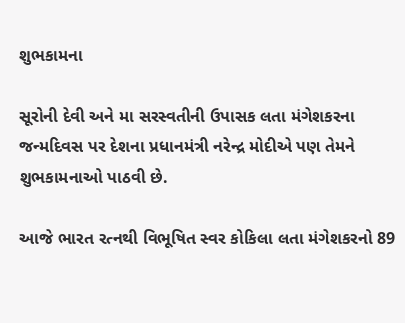શુભકામના

સૂરોની દેવી અને મા સરસ્વતીની ઉપાસક લતા મંગેશકરના જન્મદિવસ પર દેશના પ્રધાનમંત્રી નરેન્દ્ર મોદીએ પણ તેમને શુભકામનાઓ પાઠવી છે.

આજે ભારત રત્નથી વિભૂષિત સ્વર કોકિલા લતા મંગેશકરનો 89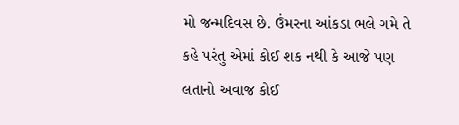મો જન્મદિવસ છે. ઉંમરના આંકડા ભલે ગમે તે કહે પરંતુ એમાં કોઈ શક નથી કે આજે પણ લતાનો અવાજ કોઈ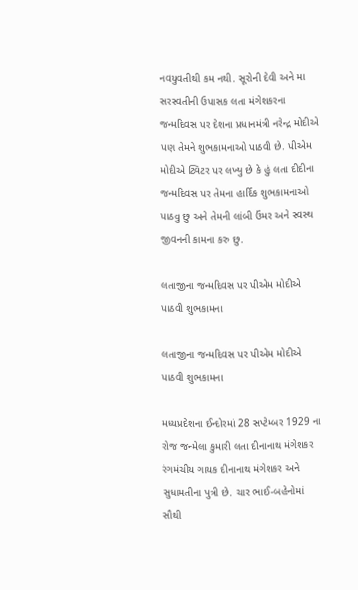નવયુવતીથી કમ નથી. સૂરોની દેવી અને મા સરસ્વતીની ઉપાસક લતા મંગેશકરના જન્મદિવસ પર દેશના પ્રધાનમંત્રી નરેન્દ્ર મોદીએ પણ તેમને શુભકામનાઓ પાઠવી છે. પીએમ મોદીએ ટ્વિટર પર લખ્યુ છે કે હું લતા દીદીના જન્મદિવસ પર તેમના હાર્દિક શુભકામનાઓ પાઠવુ છુ અને તેમની લાંબી ઉંમર અને સ્વસ્થ જીવનની કામના કરુ છુ.

લતાજીના જન્મદિવસ પર પીએમ મોદીએ પાઠવી શુભકામના

લતાજીના જન્મદિવસ પર પીએમ મોદીએ પાઠવી શુભકામના

મધ્યપ્રદેશના ઈન્દોરમાં 28 સપ્ટેમ્બર 1929 ના રોજ જન્મેલા કુમારી લતા દીનાનાથ મંગેશકર રંગમંચીય ગાયક દીનાનાથ મંગેશકર અને સુધામતીના પુત્રી છે. ચાર ભાઈ-બહેનોમાં સૌથી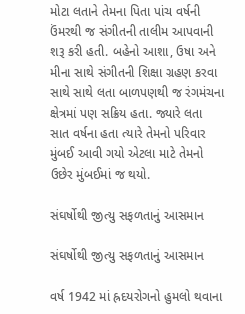મોટા લતાને તેમના પિતા પાંચ વર્ષની ઉંમરથી જ સંગીતની તાલીમ આપવાની શરૂ કરી હતી. બહેનો આશા, ઉષા અને મીના સાથે સંગીતની શિક્ષા ગ્રહણ કરવા સાથે સાથે લતા બાળપણથી જ રંગમંચના ક્ષેત્રમાં પણ સક્રિય હતા. જ્યારે લતા સાત વર્ષના હતા ત્યારે તેમનો પરિવાર મુંબઈ આવી ગયો એટલા માટે તેમનો ઉછેર મુંબઈમાં જ થયો.

સંઘર્ષોથી જીત્યુ સફળતાનું આસમાન

સંઘર્ષોથી જીત્યુ સફળતાનું આસમાન

વર્ષ 1942 માં હ્રદયરોગનો હુમલો થવાના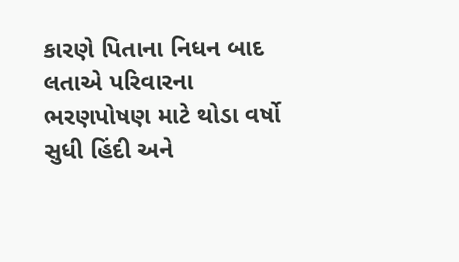કારણે પિતાના નિધન બાદ લતાએ પરિવારના ભરણપોષણ માટે થોડા વર્ષો સુધી હિંદી અને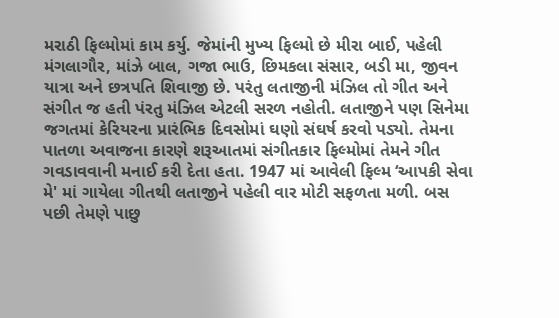મરાઠી ફિલ્મોમાં કામ કર્યુ. જેમાંની મુખ્ય ફિલ્મો છે મીરા બાઈ, પહેલી મંગલાગૌર, માંઝે બાલ, ગજા ભાઉ, છિમકલા સંસાર, બડી મા, જીવન યાત્રા અને છત્રપતિ શિવાજી છે. પરંતુ લતાજીની મંઝિલ તો ગીત અને સંગીત જ હતી પંરતુ મંઝિલ એટલી સરળ નહોતી. લતાજીને પણ સિનેમા જગતમાં કેરિયરના પ્રારંભિક દિવસોમાં ઘણો સંઘર્ષ કરવો પડ્યો. તેમના પાતળા અવાજના કારણે શરૂઆતમાં સંગીતકાર ફિલ્મોમાં તેમને ગીત ગવડાવવાની મનાઈ કરી દેતા હતા. 1947 માં આવેલી ફિલ્મ ‘આપકી સેવા મે' માં ગાયેલા ગીતથી લતાજીને પહેલી વાર મોટી સફળતા મળી. બસ પછી તેમણે પાછુ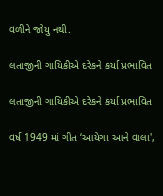વળીને જોયુ નથી.

લતાજીની ગાયિકીએ દરેકને કર્યા પ્રભાવિત

લતાજીની ગાયિકીએ દરેકને કર્યા પ્રભાવિત

વર્ષ 1949 માં ગીત ‘આયેગા આને વાલા',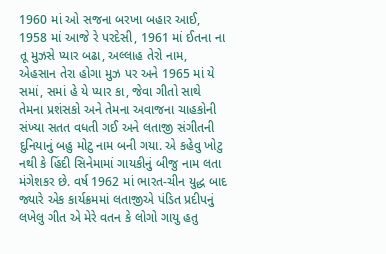1960 માં ઓ સજના બરખા બહાર આઈ, 1958 માં આજે રે પરદેસી, 1961 માં ઈતના ના તૂ મુઝસે પ્યાર બઢા, અલ્લાહ તેરો નામ, એહસાન તેરા હોગા મુઝ પર અને 1965 માં યે સમાં, સમાં હે યે પ્યાર કા, જેવા ગીતો સાથે તેમના પ્રશંસકો અને તેમના અવાજના ચાહકોની સંખ્યા સતત વધતી ગઈ અને લતાજી સંગીતની દુનિયાનું બહુ મોટુ નામ બની ગયા. એ કહેવુ ખોટુ નથી કે હિંદી સિનેમામાં ગાયકીનું બીજુ નામ લતા મંગેશકર છે. વર્ષ 1962 માં ભારત-ચીન યુદ્ધ બાદ જ્યારે એક કાર્યક્રમમાં લતાજીએ પંડિત પ્રદીપનું લખેલુ ગીત એ મેરે વતન કે લોગો ગાયુ હતુ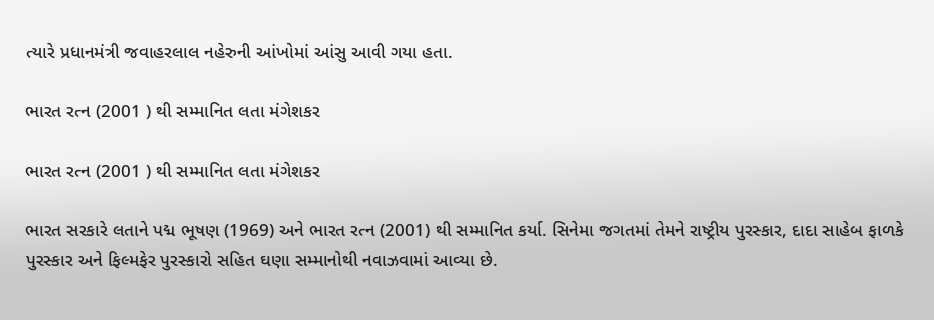ત્યારે પ્રધાનમંત્રી જવાહરલાલ નહેરુની આંખોમાં આંસુ આવી ગયા હતા.

ભારત રત્ન (2001 ) થી સમ્માનિત લતા મંગેશકર

ભારત રત્ન (2001 ) થી સમ્માનિત લતા મંગેશકર

ભારત સરકારે લતાને પદ્મ ભૂષણ (1969) અને ભારત રત્ન (2001) થી સમ્માનિત કર્યા. સિનેમા જગતમાં તેમને રાષ્ટ્રીય પુરસ્કાર, દાદા સાહેબ ફાળકે પુરસ્કાર અને ફિલ્મફેર પુરસ્કારો સહિત ઘણા સમ્માનોથી નવાઝવામાં આવ્યા છે.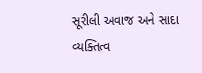સૂરીલી અવાજ અને સાદા વ્યક્તિત્વ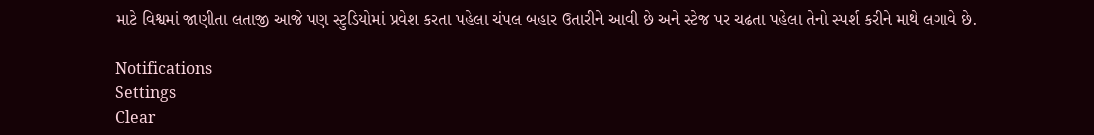માટે વિશ્વમાં જાણીતા લતાજી આજે પણ સ્ટુડિયોમાં પ્રવેશ કરતા પહેલા ચંપલ બહાર ઉતારીને આવી છે અને સ્ટેજ પર ચઢતા પહેલા તેનો સ્પર્શ કરીને માથે લગાવે છે.

Notifications
Settings
Clear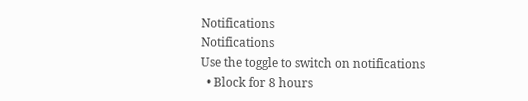Notifications
Notifications
Use the toggle to switch on notifications
  • Block for 8 hours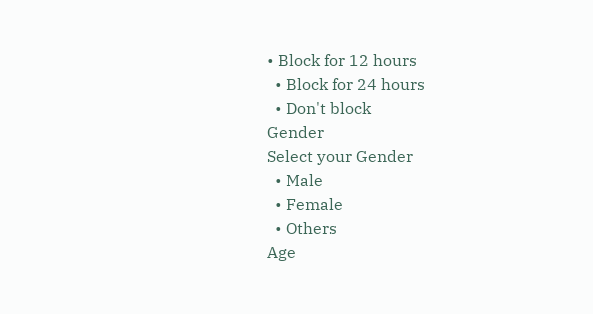• Block for 12 hours
  • Block for 24 hours
  • Don't block
Gender
Select your Gender
  • Male
  • Female
  • Others
Age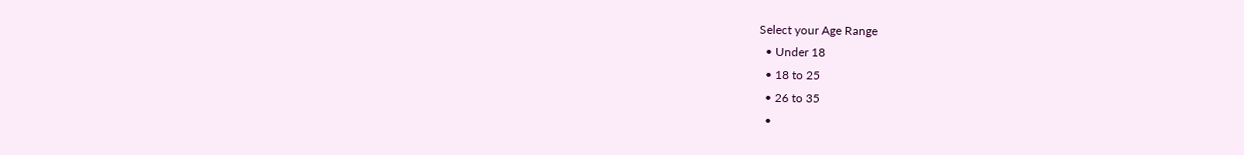Select your Age Range
  • Under 18
  • 18 to 25
  • 26 to 35
  •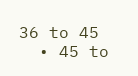36 to 45
  • 45 to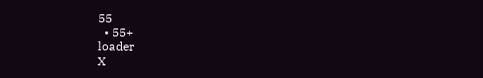55
  • 55+
loader
X